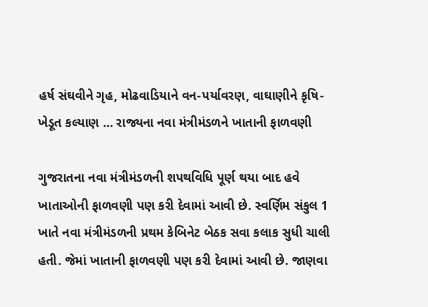હર્ષ સંઘવીને ગૃહ, મોઢવાડિયાને વન-પર્યાવરણ, વાઘાણીને કૃષિ-ખેડૂત કલ્યાણ … રાજ્યના નવા મંત્રીમંડળને ખાતાની ફાળવણી

ગુજરાતના નવા મંત્રીમંડળની શપથવિધિ પૂર્ણ થયા બાદ હવે ખાતાઓની ફાળવણી પણ કરી દેવામાં આવી છે. સ્વર્ણિમ સંકુલ 1 ખાતે નવા મંત્રીમંડળની પ્રથમ કેબિનેટ બેઠક સવા કલાક સુધી ચાલી હતી. જેમાં ખાતાની ફાળવણી પણ કરી દેવામાં આવી છે. જાણવા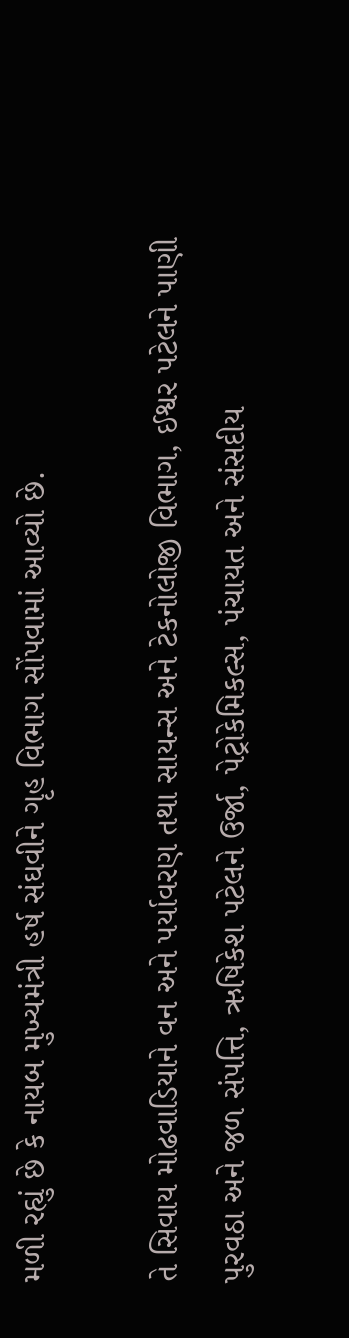મળી રહ્યું છે કે નાયબ મુખ્યમંત્રી હર્ષ સંઘવીને ગૃહ વિભાગ સોંપવામાં આવ્યો છે.

તે સિવાય મોઢવાડિયાને વન અને પર્યાવરણ તથા સાયન્સ અને ટેકનોલોજી વિભાગ, ઈશ્વર પટેલને પાણી પુરવઠા અને જળ સંપત્તિ, ઋષિકેશ પટેલને ઉર્જા, પેટ્રોકેમિકલ્સ, પંચાયત અને સંસદીય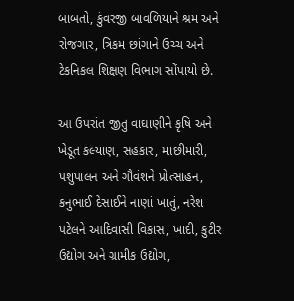બાબતો, કુંવરજી બાવળિયાને શ્રમ અને રોજગાર, ત્રિકમ છાંગાને ઉચ્ચ અને ટેકનિકલ શિક્ષણ વિભાગ સોંપાયો છે.

આ ઉપરાંત જીતુ વાઘાણીને કૃષિ અને ખેડૂત કલ્યાણ, સહકાર, માછીમારી, પશુપાલન અને ગૌવંશને પ્રોત્સાહન, કનુભાઈ દેસાઈને નાણાં ખાતું, નરેશ પટેલને આદિવાસી વિકાસ, ખાદી, કુટીર ઉદ્યોગ અને ગ્રામીક ઉદ્યોગ,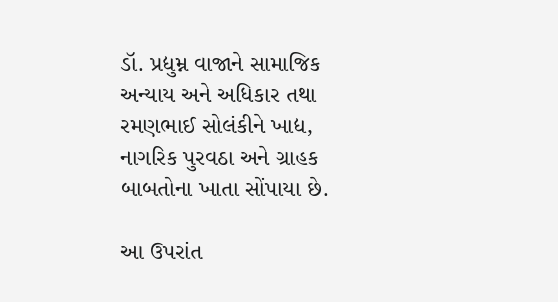ડૉ. પ્રદ્યુમ્ન વાજાને સામાજિક અન્યાય અને અધિકાર તથા રમણભાઈ સોલંકીને ખાદ્ય, નાગરિક પુરવઠા અને ગ્રાહક બાબતોના ખાતા સોંપાયા છે.

આ ઉપરાંત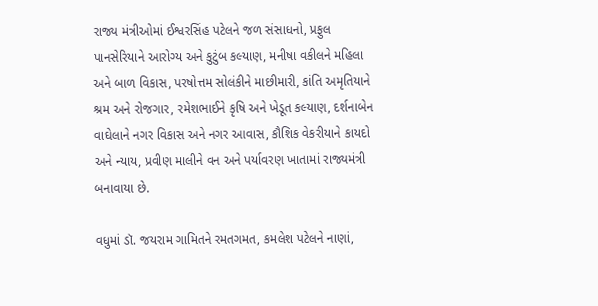રાજ્ય મંત્રીઓમાં ઈશ્વરસિંહ પટેલને જળ સંસાધનો, પ્રફુલ પાનસેરિયાને આરોગ્ય અને કુટુંબ કલ્યાણ, મનીષા વકીલને મહિલા અને બાળ વિકાસ, પરષોત્તમ સોલંકીને માછીમારી, કાંતિ અમૃતિયાને શ્રમ અને રોજગાર, રમેશભાઈને કૃષિ અને ખેડૂત કલ્યાણ, દર્શનાબેન વાઘેલાને નગર વિકાસ અને નગર આવાસ, કૌશિક વેકરીયાને કાયદો અને ન્યાય, પ્રવીણ માલીને વન અને પર્યાવરણ ખાતામાં રાજ્યમંત્રી બનાવાયા છે.

વધુમાં ડૉ. જયરામ ગામિતને રમતગમત, કમલેશ પટેલને નાણાં,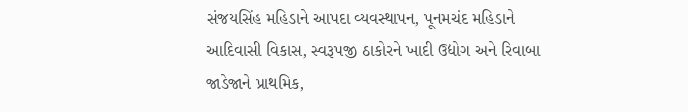સંજયસિંહ મહિડાને આપદા વ્યવસ્થાપન, પૂનમચંદ મહિડાને આદિવાસી વિકાસ, સ્વરૂપજી ઠાકોરને ખાદી ઉદ્યોગ અને રિવાબા જાડેજાને પ્રાથમિક,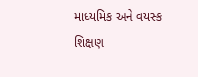માધ્યમિક અને વયસ્ક શિક્ષણ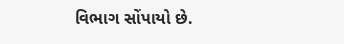વિભાગ સોંપાયો છે.